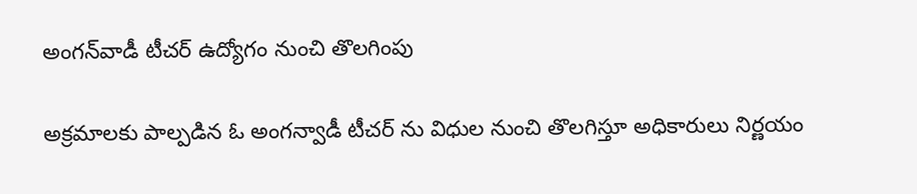అంగ‌న్‌వాడీ టీచ‌ర్ ఉద్యోగం నుంచి తొల‌గింపు

అక్ర‌మాలకు పాల్ప‌డిన ఓ అంగ‌న్వాడీ టీచ‌ర్ ను విధుల నుంచి తొల‌గిస్తూ అధికారులు నిర్ణ‌యం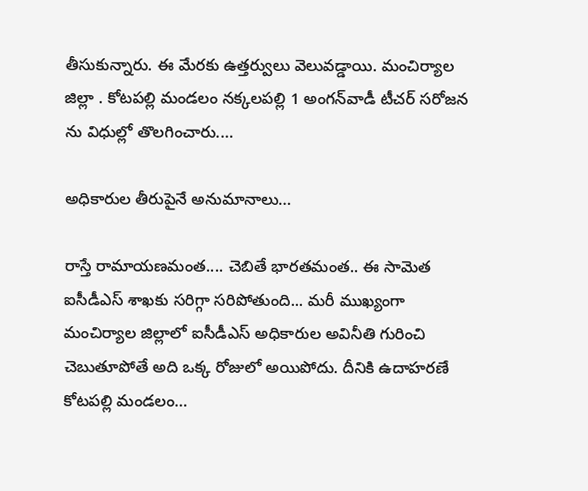తీసుకున్నారు. ఈ మేర‌కు ఉత్త‌ర్వులు వెలువ‌డ్డాయి. మంచిర్యాల జిల్లా . కోట‌ప‌ల్లి మండ‌లం న‌క్క‌ల‌ప‌ల్లి 1 అంగ‌న్‌వాడీ టీచ‌ర్ స‌రోజ‌న ను విధుల్లో తొల‌గించారు.…

అధికారుల తీరుపైనే అనుమానాలు…

రాస్తే రామాయ‌ణ‌మంత‌.... చెబితే భార‌త‌మంత‌.. ఈ సామెత ఐసీడీఎస్ శాఖ‌కు స‌రిగ్గా స‌రిపోతుంది... మ‌రీ ముఖ్యంగా మంచిర్యాల జిల్లాలో ఐసీడీఎస్ అధికారుల అవినీతి గురించి చెబుతూపోతే అది ఒక్క రోజులో అయిపోదు. దీనికి ఉదాహ‌ర‌ణే కోట‌ప‌ల్లి మండ‌లం…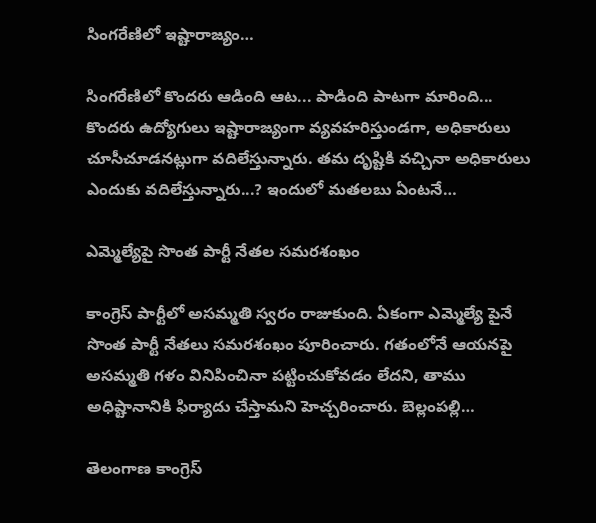సింగ‌రేణిలో ఇష్టారాజ్యం…

సింగ‌రేణిలో కొంద‌రు ఆడింది ఆట‌... పాడింది పాట‌గా మారింది... కొంద‌రు ఉద్యోగులు ఇష్టారాజ్యంగా వ్య‌వ‌హరిస్తుండ‌గా, అధికారులు చూసీచూడ‌న‌ట్లుగా వ‌దిలేస్తున్నారు. త‌మ దృష్టికి వ‌చ్చినా అధికారులు ఎందుకు వ‌దిలేస్తున్నారు...? ఇందులో మ‌త‌ల‌బు ఏంట‌నే…

ఎమ్మెల్యేపై సొంత పార్టీ నేత‌ల స‌మ‌ర‌శంఖం

కాంగ్రెస్ పార్టీలో అసమ్మతి స్వరం రాజుకుంది. ఏకంగా ఎమ్మెల్యే పైనే సొంత పార్టీ నేత‌లు స‌మ‌ర‌శంఖం పూరించారు. గ‌తంలోనే ఆయ‌న‌పై అస‌మ్మ‌తి గ‌ళం వినిపించినా ప‌ట్టించుకోవ‌డం లేద‌ని, తాము అధిష్టానానికి ఫిర్యాదు చేస్తామ‌ని హెచ్చ‌రించారు. బెల్లంప‌ల్లి…

తెలంగాణ కాంగ్రెస్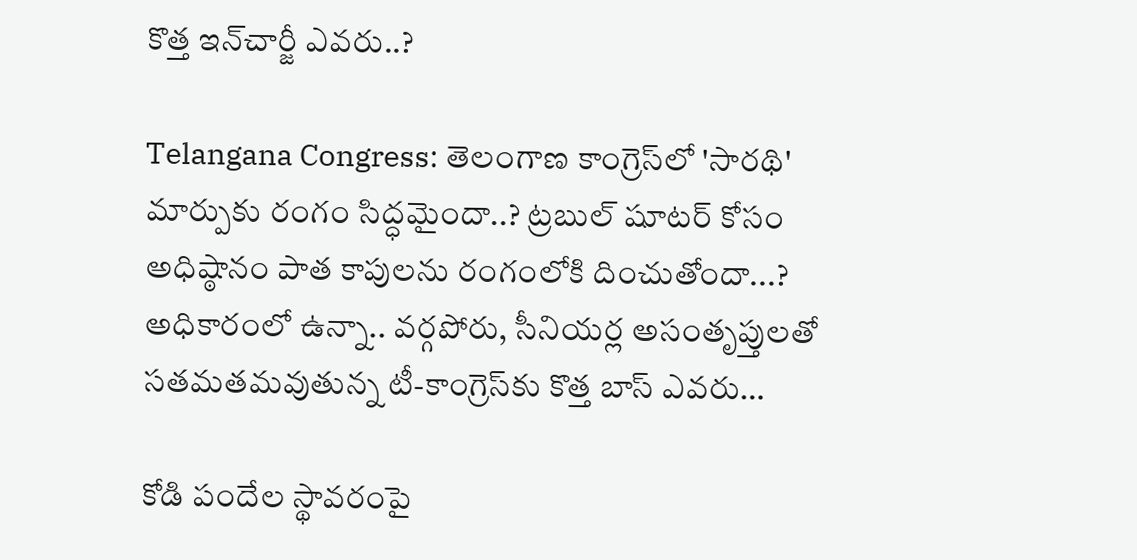కొత్త ఇన్‌చార్జీ ఎవ‌రు..?

Telangana Congress: తెలంగాణ కాంగ్రెస్‌లో 'సారథి' మార్పుకు రంగం సిద్ధమైందా..? ట్రబుల్ షూట‌ర్‌ కోసం అధిష్ఠానం పాత కాపులను రంగంలోకి దించుతోందా...? అధికారంలో ఉన్నా.. వర్గపోరు, సీనియర్ల అసంతృప్తులతో సతమతమవుతున్న టీ-కాంగ్రెస్‌కు కొత్త బాస్ ఎవరు…

కోడి పందేల స్థావరంపై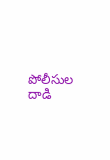పోలీసుల దాడి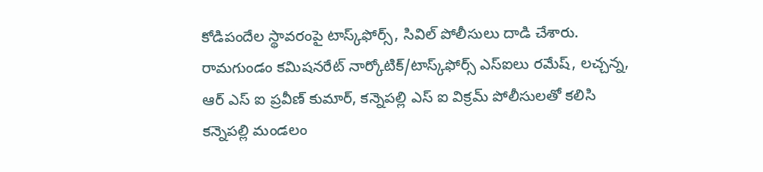కోడిపందేల స్థావ‌రంపై టాస్క్‌ఫోర్స్‌, సివిల్ పోలీసులు దాడి చేశారు. రామగుండం కమిషనరేట్ నార్కోటిక్/టాస్క్‌ఫోర్స్ ఎస్‌ఐలు రమేష్, లచ్చన్న, ఆర్ ఎస్ ఐ ప్రవీణ్ కుమార్, కన్నెపల్లి ఎస్ ఐ విక్రమ్ పోలీసులతో కలిసి కన్నెపల్లి మండలం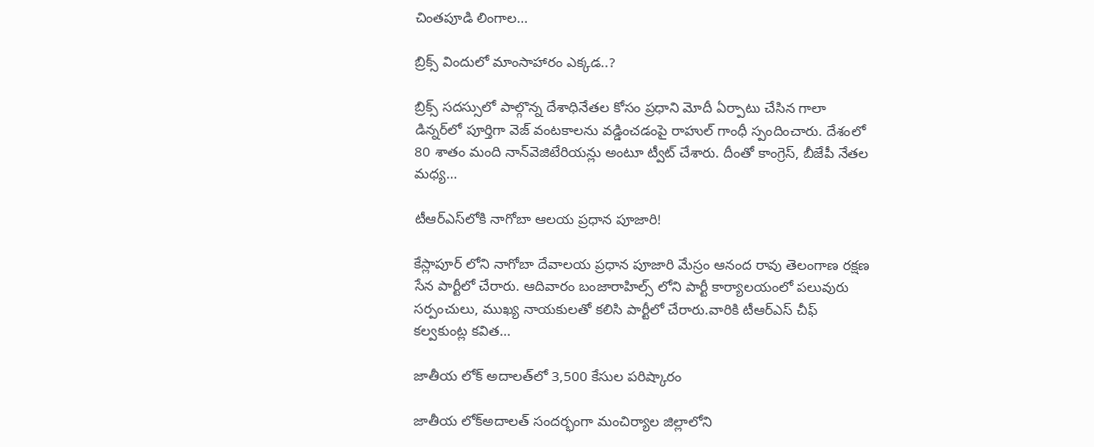చింతపూడి లింగాల…

బ్రిక్స్ విందులో మాంసాహారం ఎక్క‌డ‌..?

బ్రిక్స్ సదస్సులో పాల్గొన్న దేశాధినేతల కోసం ప్రధాని మోదీ ఏర్పాటు చేసిన గాలా డిన్నర్‌లో పూర్తిగా వెజ్ వంటకాలను వడ్డించడంపై రాహుల్ గాంధీ స్పందించారు. దేశంలో 80 శాతం మంది నాన్‌వెజిటేరియన్లు అంటూ ట్వీట్ చేశారు. దీంతో కాంగ్రెస్, బీజేపీ నేతల మధ్య…

టీఆర్ఎస్‌లోకి నాగోబా ఆలయ ప్రధాన పూజారి!

కేస్లాపూర్ లోని నాగోబా దేవాలయ ప్రధాన పూజారి మేస్రం ఆనంద రావు తెలంగాణ రక్షణ సేన పార్టీలో చేరారు. ఆదివారం బంజారాహిల్స్ లోని పార్టీ కార్యాలయంలో పలువురు సర్పంచులు, ముఖ్య నాయకులతో కలిసి పార్టీలో చేరారు.వారికి టీఆర్ఎస్ చీఫ్ కల్వకుంట్ల కవిత…

జాతీయ లోక్ అదాల‌త్‌లో 3,500 కేసుల పరిష్కారం

జాతీయ లోక్‌అదాలత్ సంద‌ర్భంగా మంచిర్యాల జిల్లాలోని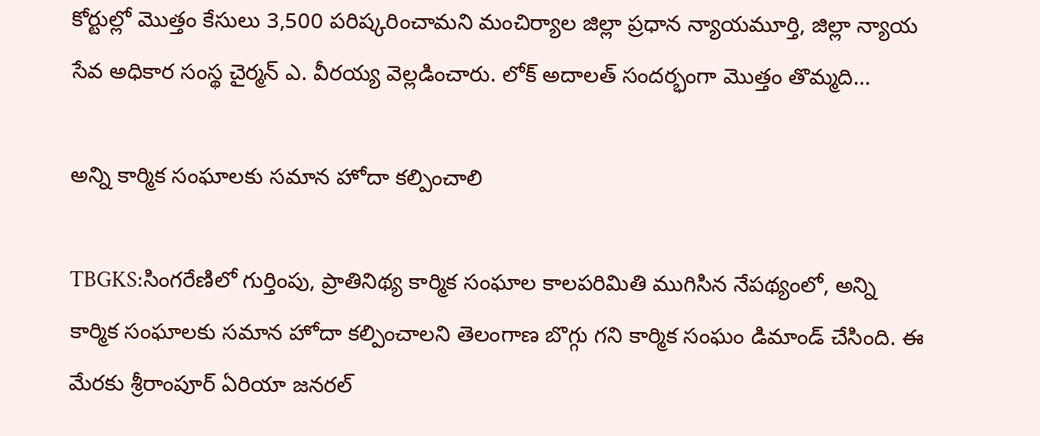కోర్టుల్లో మొత్తం కేసులు 3,500 పరిష్కరించామని మంచిర్యాల జిల్లా ప్రధాన న్యాయమూర్తి, జిల్లా న్యాయ సేవ అధికార సంస్థ చైర్మ‌న్ ఎ. వీరయ్య వెల్ల‌డించారు. లోక్ అదాల‌త్ సంద‌ర్భంగా మొత్తం తొమ్మ‌ది…

అన్ని కార్మిక సంఘాలకు సమాన హోదా కల్పించాలి

TBGKS:సింగరేణిలో గుర్తింపు, ప్రాతినిథ్య‌ కార్మిక సంఘాల కాలపరిమితి ముగిసిన నేపథ్యంలో, అన్ని కార్మిక సంఘాలకు సమాన హోదా కల్పించాలని తెలంగాణ బొగ్గు గ‌ని కార్మిక సంఘం డిమాండ్ చేసింది. ఈ మేర‌కు శ్రీరాంపూర్ ఏరియా జనరల్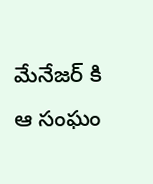మేనేజర్ కి ఆ సంఘం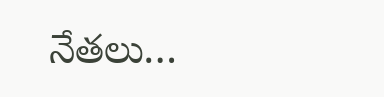నేత‌లు…